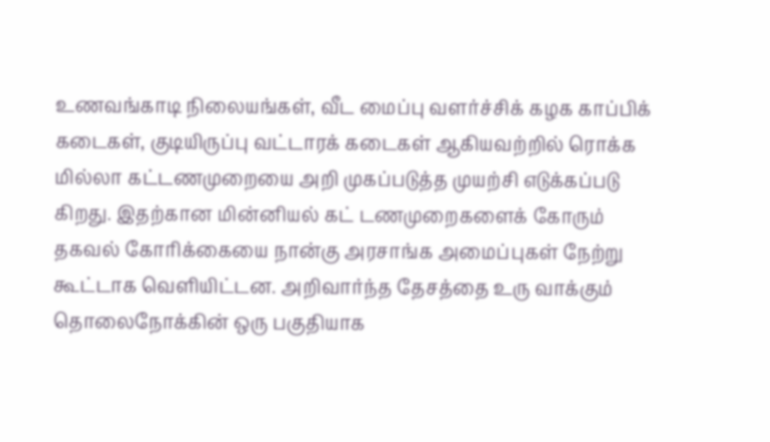உணவங்காடி நிலையங்கள், வீட மைப்பு வளர்ச்சிக் கழக காப்பிக் கடைகள், குடியிருப்பு வட்டாரக் கடைகள் ஆகியவற்றில் ரொக்க மில்லா கட்டணமுறையை அறி முகப்படுத்த முயற்சி எடுக்கப்படு கிறது. இதற்கான மின்னியல் கட் டணமுறைகளைக் கோரும் தகவல் கோரிக்கையை நான்கு அரசாங்க அமைப்புகள் நேற்று கூட்டாக வெளியிட்டன. அறிவார்ந்த தேசத்தை உரு வாக்கும் தொலைநோக்கின் ஒரு பகுதியாக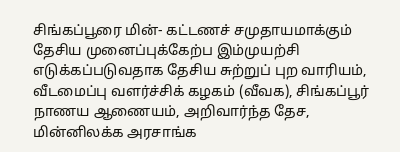சிங்கப்பூரை மின்- கட்டணச் சமுதாயமாக்கும் தேசிய முனைப்புக்கேற்ப இம்முயற்சி எடுக்கப்படுவதாக தேசிய சுற்றுப் புற வாரியம், வீடமைப்பு வளர்ச்சிக் கழகம் (வீவக), சிங்கப்பூர் நாணய ஆணையம், அறிவார்ந்த தேச, மின்னிலக்க அரசாங்க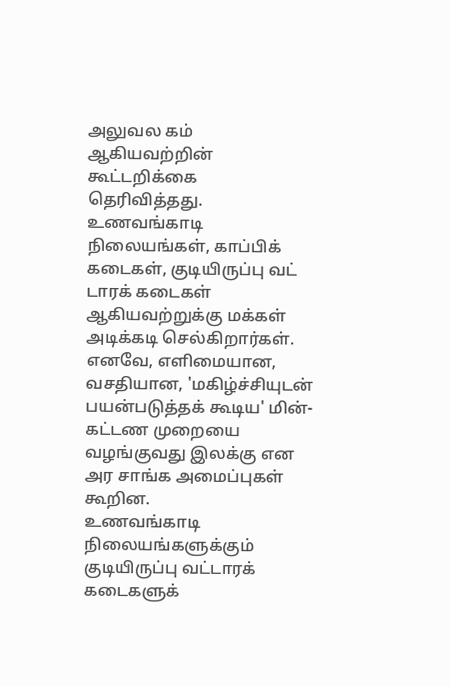அலுவல கம் ஆகியவற்றின் கூட்டறிக்கை தெரிவித்தது.
உணவங்காடி நிலையங்கள், காப்பிக் கடைகள், குடியிருப்பு வட் டாரக் கடைகள் ஆகியவற்றுக்கு மக்கள் அடிக்கடி செல்கிறார்கள். எனவே, எளிமையான, வசதியான, 'மகிழ்ச்சியுடன் பயன்படுத்தக் கூடிய' மின்-கட்டண முறையை வழங்குவது இலக்கு என அர சாங்க அமைப்புகள் கூறின.
உணவங்காடி நிலையங்களுக்கும் குடியிருப்பு வட்டாரக் கடைகளுக்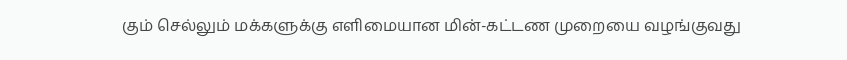கும் செல்லும் மக்களுக்கு எளிமையான மின்-கட்டண முறையை வழங்குவது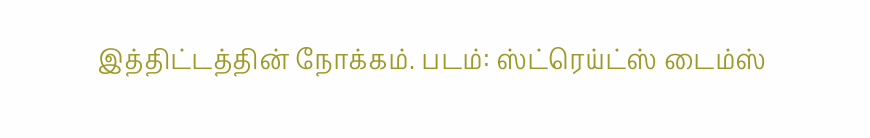இத்திட்டத்தின் நோக்கம். படம்: ஸ்ட்ரெய்ட்ஸ் டைம்ஸ்